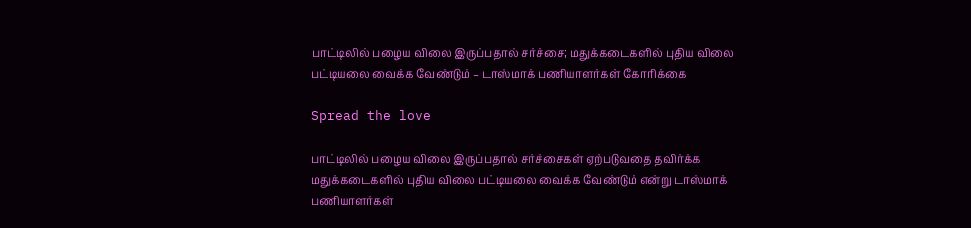பாட்டிலில் பழைய விலை இருப்பதால் சர்ச்சை; மதுக்கடைகளில் புதிய விலை பட்டியலை வைக்க வேண்டும் – டாஸ்மாக் பணியாளர்கள் கோரிக்கை

Spread the love

பாட்டிலில் பழைய விலை இருப்பதால் சர்ச்சைகள் ஏற்படுவதை தவிர்க்க மதுக்கடைகளில் புதிய விலை பட்டியலை வைக்க வேண்டும் என்று டாஸ்மாக் பணியாளர்கள்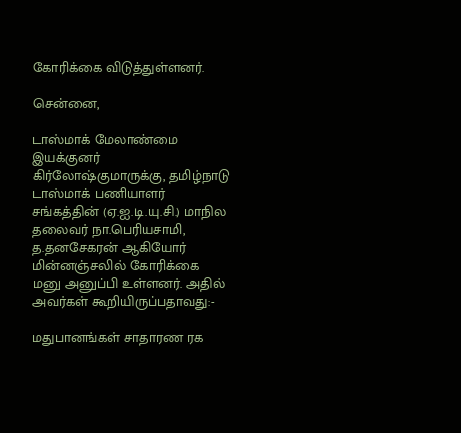கோரிக்கை விடுத்துள்ளனர்.

சென்னை,

டாஸ்மாக் மேலாண்மை இயக்குனர் கிர்லோஷ்குமாருக்கு, தமிழ்நாடு டாஸ்மாக் பணியாளர் சங்கத்தின் (ஏ.ஐ.டி.யு.சி.) மாநில தலைவர் நா.பெரியசாமி, த.தனசேகரன் ஆகியோர் மின்னஞ்சலில் கோரிக்கை மனு அனுப்பி உள்ளனர். அதில் அவர்கள் கூறியிருப்பதாவது:-

மதுபானங்கள் சாதாரண ரக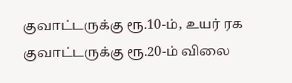குவாட்டருக்கு ரூ.10-ம், உயர் ரக குவாட்டருக்கு ரூ.20-ம் விலை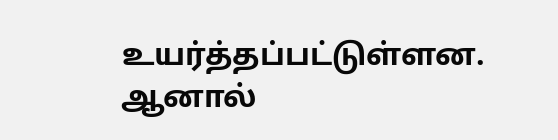உயர்த்தப்பட்டுள்ளன. ஆனால்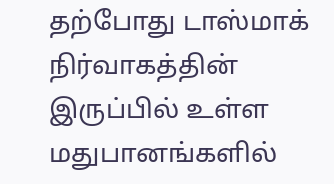தற்போது டாஸ்மாக் நிர்வாகத்தின் இருப்பில் உள்ள மதுபானங்களில்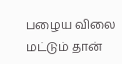பழைய விலை மட்டும் தான்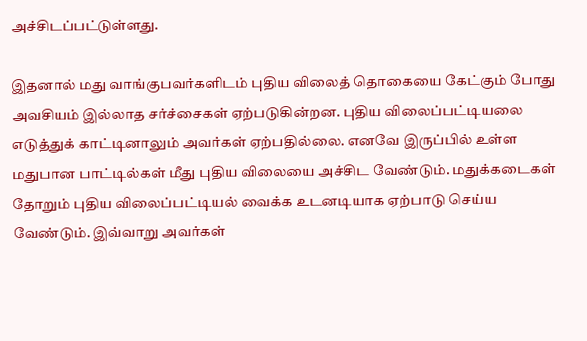அச்சிடப்பட்டுள்ளது.

இதனால் மது வாங்குபவர்களிடம் புதிய விலைத் தொகையை கேட்கும் போது அவசியம் இல்லாத சர்ச்சைகள் ஏற்படுகின்றன. புதிய விலைப்பட்டியலை எடுத்துக் காட்டினாலும் அவர்கள் ஏற்பதில்லை. எனவே இருப்பில் உள்ள மதுபான பாட்டில்கள் மீது புதிய விலையை அச்சிட வேண்டும். மதுக்கடைகள் தோறும் புதிய விலைப்பட்டியல் வைக்க உடனடியாக ஏற்பாடு செய்ய வேண்டும். இவ்வாறு அவர்கள்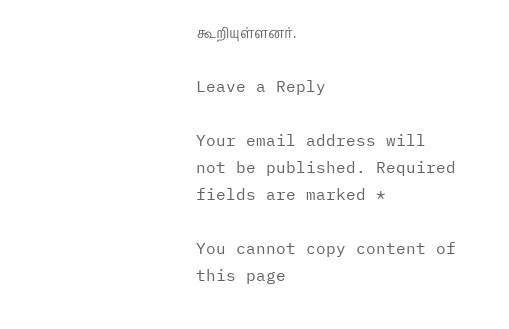கூறியுள்ளனர்.

Leave a Reply

Your email address will not be published. Required fields are marked *

You cannot copy content of this page